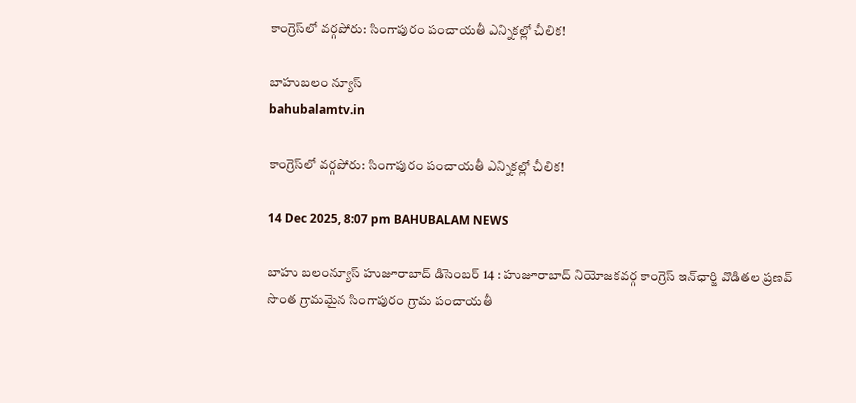కాంగ్రెస్‌లో వర్గపోరు: సింగాపురం పంచాయతీ ఎన్నికల్లో చీలిక!

బాహుబలం న్యూస్
bahubalamtv.in

కాంగ్రెస్‌లో వర్గపోరు: సింగాపురం పంచాయతీ ఎన్నికల్లో చీలిక!

14 Dec 2025, 8:07 pm BAHUBALAM NEWS

బాహు బలంన్యూస్ హుజూరాబాద్ డిసెంబర్ 14 : హుజూరాబాద్ నియోజకవర్గ కాంగ్రెస్ ఇన్‌ఛార్జి వొడితల ప్రణవ్ సొంత గ్రామమైన సింగాపురం గ్రామ పంచాయతీ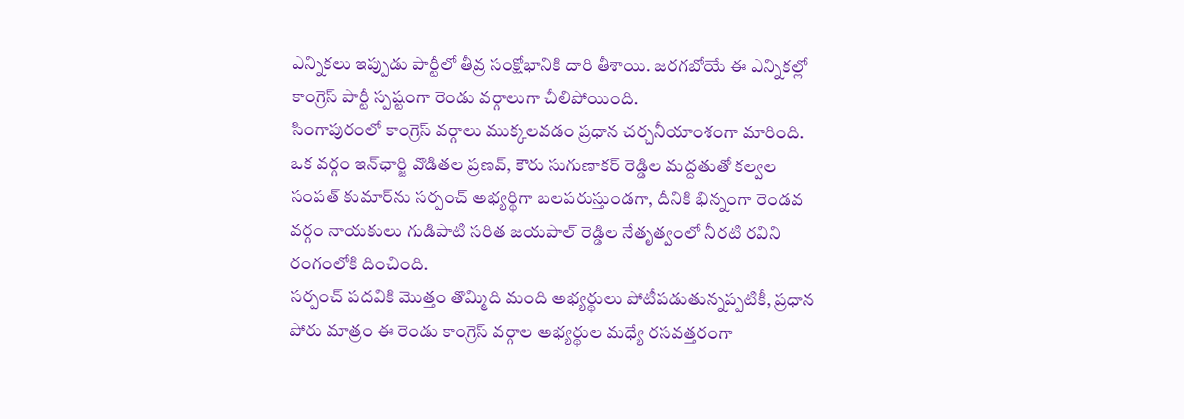ఎన్నికలు ఇప్పుడు పార్టీలో తీవ్ర సంక్షోభానికి దారి తీశాయి. జరగబోయే ఈ ఎన్నికల్లో కాంగ్రెస్ పార్టీ స్పష్టంగా రెండు వర్గాలుగా చీలిపోయింది.
సింగాపురంలో కాంగ్రెస్ వర్గాలు ముక్కలవడం ప్రధాన చర్చనీయాంశంగా మారింది. ఒక వర్గం ఇన్‌ఛార్జి వొడితల ప్రణవ్, కౌరు సుగుణాకర్ రెడ్డిల మద్దతుతో కల్వల సంపత్ కుమార్‌ను సర్పంచ్ అభ్యర్థిగా బలపరుస్తుండగా, దీనికి భిన్నంగా రెండవ వర్గం నాయకులు గుడిపాటి సరిత జయపాల్ రెడ్డిల నేతృత్వంలో నీరటి రవిని రంగంలోకి దించింది.
సర్పంచ్ పదవికి మొత్తం తొమ్మిది మంది అభ్యర్థులు పోటీపడుతున్నప్పటికీ, ప్రధాన పోరు మాత్రం ఈ రెండు కాంగ్రెస్ వర్గాల అభ్యర్థుల మధ్యే రసవత్తరంగా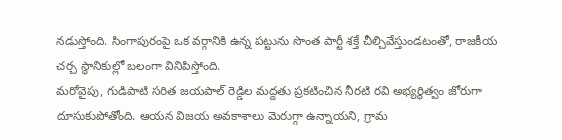నడుస్తోంది. సింగాపురంపై ఒక వర్గానికి ఉన్న పట్టును సొంత పార్టీ శక్తే చీల్చివేస్తుండటంతో, రాజకీయ చర్చ స్థానికుల్లో బలంగా వినిపిస్తోంది.
మరోవైపు, గుడిపాటి సరిత జయపాల్ రెడ్డిల మద్దతు ప్రకటించిన నీరటి రవి అభ్యర్థిత్వం జోరుగా దూసుకుపోతోంది. ఆయన విజయ అవకాశాలు మెరుగ్గా ఉన్నాయని, గ్రామ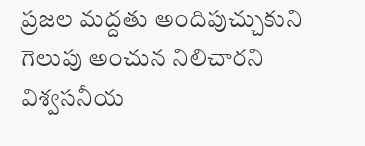ప్రజల మద్దతు అందిపుచ్చుకుని గెలుపు అంచున నిలిచారని విశ్వసనీయ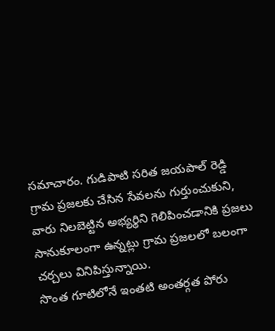సమాచారం. గుడిపాటి సరిత జయపాల్ రెడ్డి గ్రామ ప్రజలకు చేసిన సేవలను గుర్తుంచుకుని, వారు నిలబెట్టిన అభ్యర్థిని గెలిపించడానికి ప్రజలు సానుకూలంగా ఉన్నట్లు గ్రామ ప్రజలలో బలంగా చర్చలు వినిపిస్తున్నాయి.
సొంత గూటిలోనే ఇంతటి అంతర్గత పోరు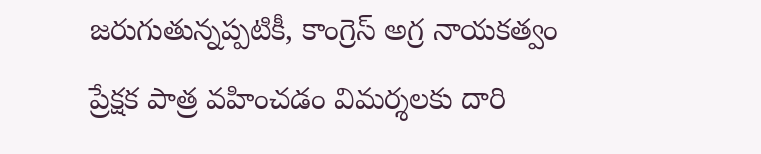జరుగుతున్నప్పటికీ, కాంగ్రెస్ అగ్ర నాయకత్వం ప్రేక్షక పాత్ర వహించడం విమర్శలకు దారి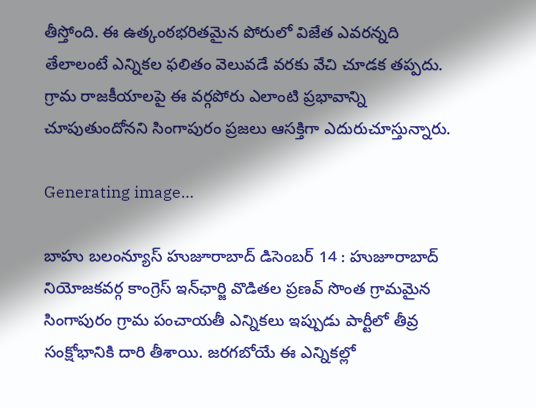తీస్తోంది. ఈ ఉత్కంఠభరితమైన పోరులో విజేత ఎవరన్నది తేలాలంటే ఎన్నికల ఫలితం వెలువడే వరకు వేచి చూడక తప్పదు. గ్రామ రాజకీయాలపై ఈ వర్గపోరు ఎలాంటి ప్రభావాన్ని చూపుతుందోనని సింగాపురం ప్రజలు ఆసక్తిగా ఎదురుచూస్తున్నారు.

Generating image…

బాహు బలంన్యూస్ హుజూరాబాద్ డిసెంబర్ 14 : హుజూరాబాద్ నియోజకవర్గ కాంగ్రెస్ ఇన్‌ఛార్జి వొడితల ప్రణవ్ సొంత గ్రామమైన సింగాపురం గ్రామ పంచాయతీ ఎన్నికలు ఇప్పుడు పార్టీలో తీవ్ర సంక్షోభానికి దారి తీశాయి. జరగబోయే ఈ ఎన్నికల్లో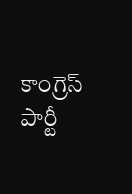కాంగ్రెస్ పార్టీ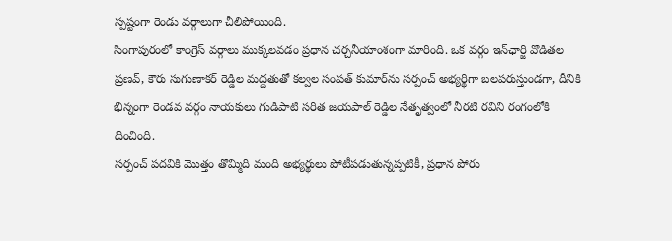స్పష్టంగా రెండు వర్గాలుగా చీలిపోయింది.
సింగాపురంలో కాంగ్రెస్ వర్గాలు ముక్కలవడం ప్రధాన చర్చనీయాంశంగా మారింది. ఒక వర్గం ఇన్‌ఛార్జి వొడితల ప్రణవ్, కౌరు సుగుణాకర్ రెడ్డిల మద్దతుతో కల్వల సంపత్ కుమార్‌ను సర్పంచ్ అభ్యర్థిగా బలపరుస్తుండగా, దీనికి భిన్నంగా రెండవ వర్గం నాయకులు గుడిపాటి సరిత జయపాల్ రెడ్డిల నేతృత్వంలో నీరటి రవిని రంగంలోకి దించింది.
సర్పంచ్ పదవికి మొత్తం తొమ్మిది మంది అభ్యర్థులు పోటీపడుతున్నప్పటికీ, ప్రధాన పోరు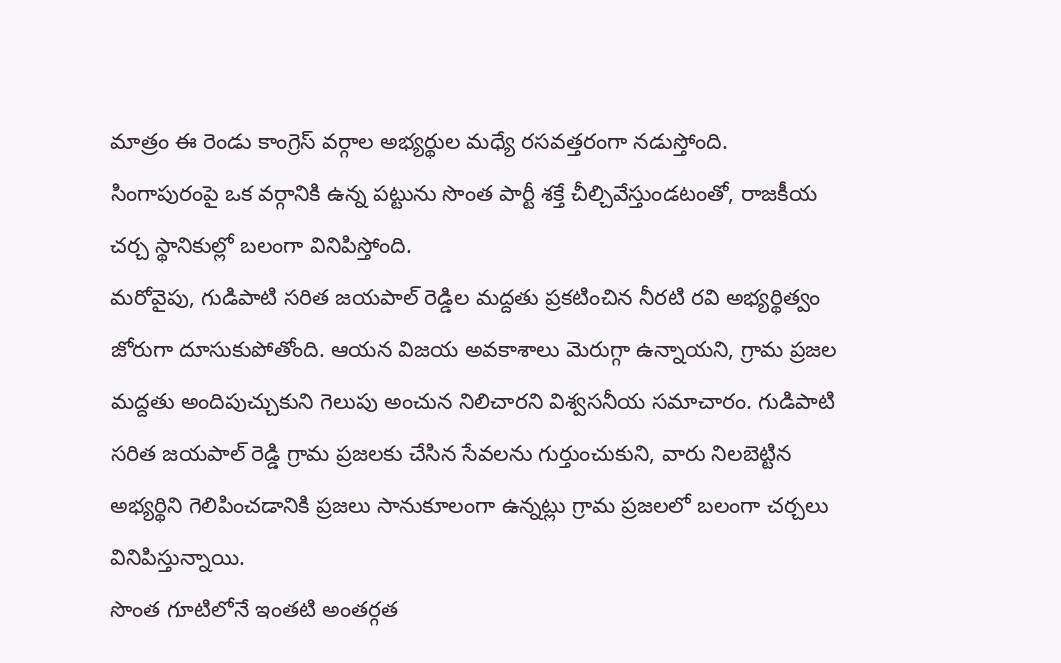మాత్రం ఈ రెండు కాంగ్రెస్ వర్గాల అభ్యర్థుల మధ్యే రసవత్తరంగా నడుస్తోంది. సింగాపురంపై ఒక వర్గానికి ఉన్న పట్టును సొంత పార్టీ శక్తే చీల్చివేస్తుండటంతో, రాజకీయ చర్చ స్థానికుల్లో బలంగా వినిపిస్తోంది.
మరోవైపు, గుడిపాటి సరిత జయపాల్ రెడ్డిల మద్దతు ప్రకటించిన నీరటి రవి అభ్యర్థిత్వం జోరుగా దూసుకుపోతోంది. ఆయన విజయ అవకాశాలు మెరుగ్గా ఉన్నాయని, గ్రామ ప్రజల మద్దతు అందిపుచ్చుకుని గెలుపు అంచున నిలిచారని విశ్వసనీయ సమాచారం. గుడిపాటి సరిత జయపాల్ రెడ్డి గ్రామ ప్రజలకు చేసిన సేవలను గుర్తుంచుకుని, వారు నిలబెట్టిన అభ్యర్థిని గెలిపించడానికి ప్రజలు సానుకూలంగా ఉన్నట్లు గ్రామ ప్రజలలో బలంగా చర్చలు వినిపిస్తున్నాయి.
సొంత గూటిలోనే ఇంతటి అంతర్గత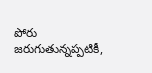పోరు జరుగుతున్నప్పటికీ,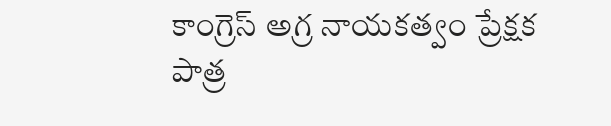కాంగ్రెస్ అగ్ర నాయకత్వం ప్రేక్షక పాత్ర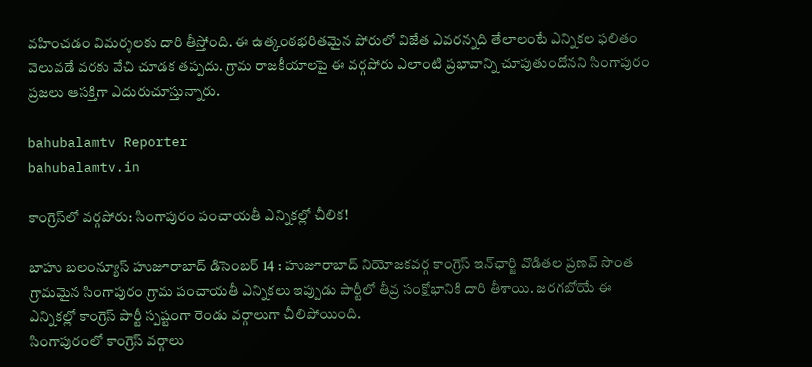వహించడం విమర్శలకు దారి తీస్తోంది. ఈ ఉత్కంఠభరితమైన పోరులో విజేత ఎవరన్నది తేలాలంటే ఎన్నికల ఫలితం వెలువడే వరకు వేచి చూడక తప్పదు. గ్రామ రాజకీయాలపై ఈ వర్గపోరు ఎలాంటి ప్రభావాన్ని చూపుతుందోనని సింగాపురం ప్రజలు ఆసక్తిగా ఎదురుచూస్తున్నారు.

bahubalamtv Reporter
bahubalamtv.in

కాంగ్రెస్‌లో వర్గపోరు: సింగాపురం పంచాయతీ ఎన్నికల్లో చీలిక!

బాహు బలంన్యూస్ హుజూరాబాద్ డిసెంబర్ 14 : హుజూరాబాద్ నియోజకవర్గ కాంగ్రెస్ ఇన్‌ఛార్జి వొడితల ప్రణవ్ సొంత గ్రామమైన సింగాపురం గ్రామ పంచాయతీ ఎన్నికలు ఇప్పుడు పార్టీలో తీవ్ర సంక్షోభానికి దారి తీశాయి. జరగబోయే ఈ ఎన్నికల్లో కాంగ్రెస్ పార్టీ స్పష్టంగా రెండు వర్గాలుగా చీలిపోయింది.
సింగాపురంలో కాంగ్రెస్ వర్గాలు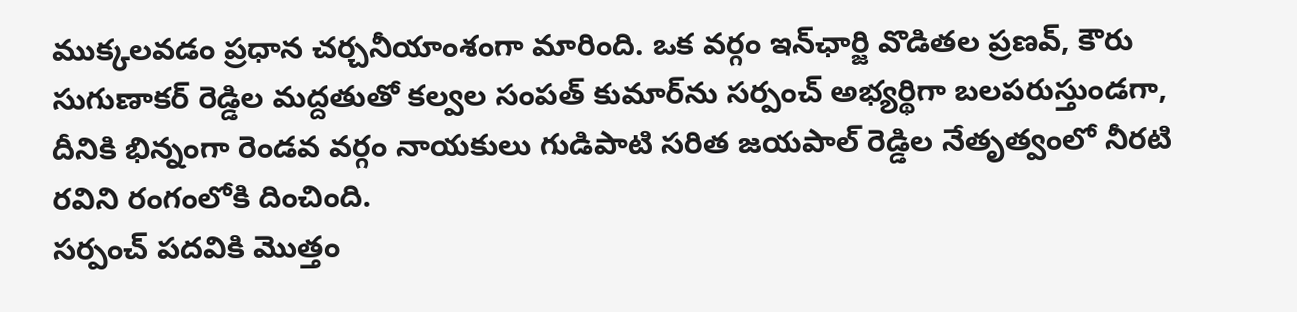ముక్కలవడం ప్రధాన చర్చనీయాంశంగా మారింది. ఒక వర్గం ఇన్‌ఛార్జి వొడితల ప్రణవ్, కౌరు సుగుణాకర్ రెడ్డిల మద్దతుతో కల్వల సంపత్ కుమార్‌ను సర్పంచ్ అభ్యర్థిగా బలపరుస్తుండగా, దీనికి భిన్నంగా రెండవ వర్గం నాయకులు గుడిపాటి సరిత జయపాల్ రెడ్డిల నేతృత్వంలో నీరటి రవిని రంగంలోకి దించింది.
సర్పంచ్ పదవికి మొత్తం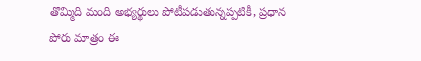తొమ్మిది మంది అభ్యర్థులు పోటీపడుతున్నప్పటికీ, ప్రధాన పోరు మాత్రం ఈ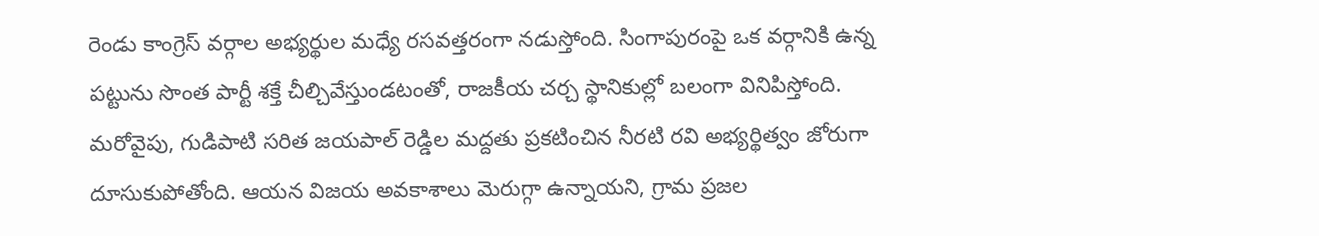రెండు కాంగ్రెస్ వర్గాల అభ్యర్థుల మధ్యే రసవత్తరంగా నడుస్తోంది. సింగాపురంపై ఒక వర్గానికి ఉన్న పట్టును సొంత పార్టీ శక్తే చీల్చివేస్తుండటంతో, రాజకీయ చర్చ స్థానికుల్లో బలంగా వినిపిస్తోంది.
మరోవైపు, గుడిపాటి సరిత జయపాల్ రెడ్డిల మద్దతు ప్రకటించిన నీరటి రవి అభ్యర్థిత్వం జోరుగా దూసుకుపోతోంది. ఆయన విజయ అవకాశాలు మెరుగ్గా ఉన్నాయని, గ్రామ ప్రజల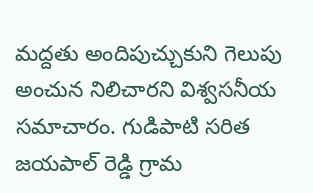మద్దతు అందిపుచ్చుకుని గెలుపు అంచున నిలిచారని విశ్వసనీయ సమాచారం. గుడిపాటి సరిత జయపాల్ రెడ్డి గ్రామ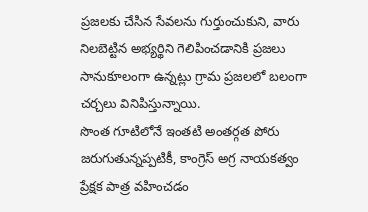ప్రజలకు చేసిన సేవలను గుర్తుంచుకుని, వారు నిలబెట్టిన అభ్యర్థిని గెలిపించడానికి ప్రజలు సానుకూలంగా ఉన్నట్లు గ్రామ ప్రజలలో బలంగా చర్చలు వినిపిస్తున్నాయి.
సొంత గూటిలోనే ఇంతటి అంతర్గత పోరు జరుగుతున్నప్పటికీ, కాంగ్రెస్ అగ్ర నాయకత్వం ప్రేక్షక పాత్ర వహించడం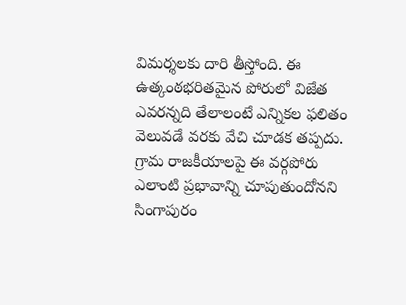విమర్శలకు దారి తీస్తోంది. ఈ ఉత్కంఠభరితమైన పోరులో విజేత ఎవరన్నది తేలాలంటే ఎన్నికల ఫలితం వెలువడే వరకు వేచి చూడక తప్పదు. గ్రామ రాజకీయాలపై ఈ వర్గపోరు ఎలాంటి ప్రభావాన్ని చూపుతుందోనని సింగాపురం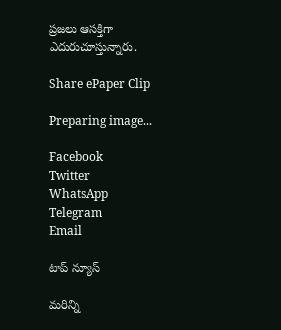ప్రజలు ఆసక్తిగా ఎదురుచూస్తున్నారు.

Share ePaper Clip

Preparing image...

Facebook
Twitter
WhatsApp
Telegram
Email

టాప్ న్యూస్

మరిన్ని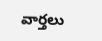వార్తలు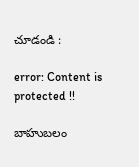చూడండి :

error: Content is protected !!

బాహుబలం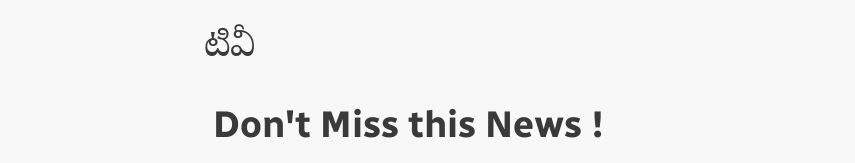టివీ

 Don't Miss this News !